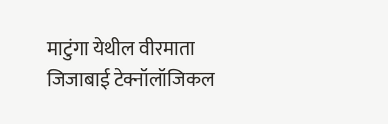माटुंगा येथील वीरमाता जिजाबाई टेक्नॉलॉजिकल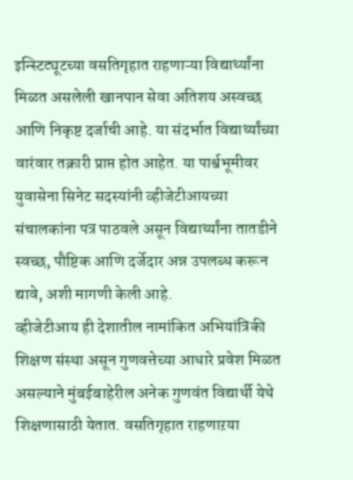इन्स्टिट्यूटच्या वसतिगृहात राहणाऱ्या विद्यार्थ्यांना मिळत असलेली खानपान सेवा अतिशय अस्वच्छ आणि निकृष्ट दर्जाची आहे. या संदर्भात विद्यार्थ्यांच्या वारंवार तक्रारी प्राप्त होत आहेत. या पार्श्वभूमीवर युवासेना सिनेट सदस्यांनी व्हीजेटीआयच्या संचालकांना पत्र पाठवले असून विद्यार्थ्यांना तातडीने स्वच्छ, पौष्टिक आणि दर्जेदार अन्न उपलब्ध करून द्यावे, अशी मागणी केली आहे.
व्हीजेटीआय ही देशातील नामांकित अभियांत्रिकी शिक्षण संस्था असून गुणवत्तेच्या आधारे प्रवेश मिळत असल्याने मुंबईबाहेरील अनेक गुणवंत विद्यार्थी येथे शिक्षणासाठी येतात. वसतिगृहात राहणाऱया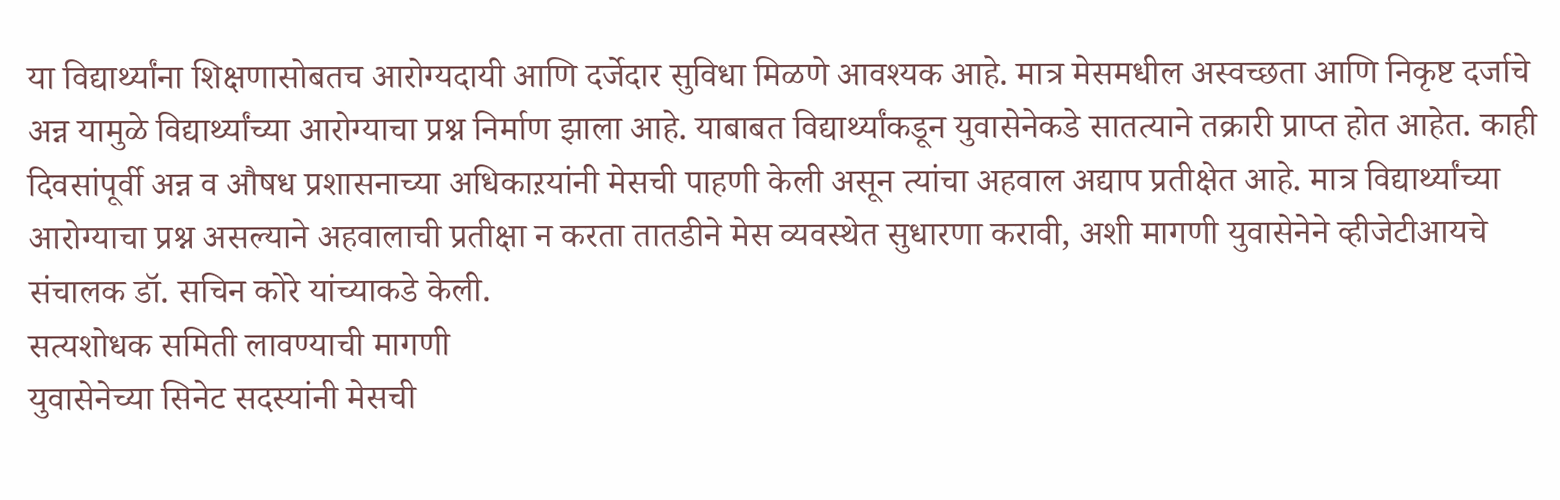या विद्यार्थ्यांना शिक्षणासोबतच आरोग्यदायी आणि दर्जेदार सुविधा मिळणे आवश्यक आहे. मात्र मेसमधील अस्वच्छता आणि निकृष्ट दर्जाचे अन्न यामुळे विद्यार्थ्यांच्या आरोग्याचा प्रश्न निर्माण झाला आहे. याबाबत विद्यार्थ्यांकडून युवासेनेकडे सातत्याने तक्रारी प्राप्त होत आहेत. काही दिवसांपूर्वी अन्न व औषध प्रशासनाच्या अधिकाऱयांनी मेसची पाहणी केली असून त्यांचा अहवाल अद्याप प्रतीक्षेत आहे. मात्र विद्यार्थ्यांच्या आरोग्याचा प्रश्न असल्याने अहवालाची प्रतीक्षा न करता तातडीने मेस व्यवस्थेत सुधारणा करावी, अशी मागणी युवासेनेने व्हीजेटीआयचे संचालक डॉ. सचिन कोरे यांच्याकडे केली.
सत्यशोधक समिती लावण्याची मागणी
युवासेनेच्या सिनेट सदस्यांनी मेसची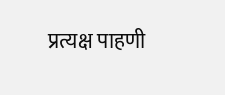प्रत्यक्ष पाहणी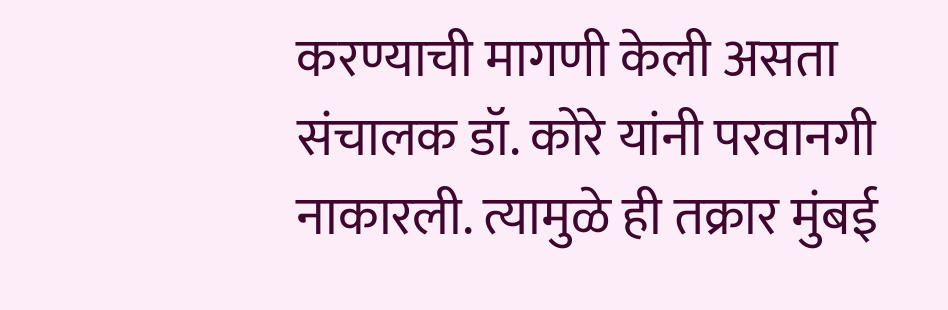करण्याची मागणी केली असता संचालक डॉ. कोरे यांनी परवानगी नाकारली. त्यामुळे ही तक्रार मुंबई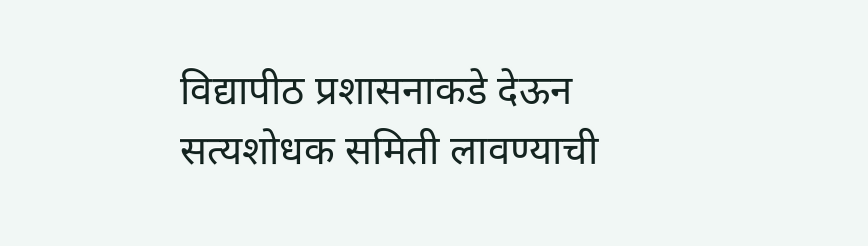विद्यापीठ प्रशासनाकडे देऊन सत्यशोधक समिती लावण्याची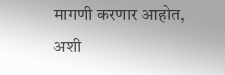मागणी करणार आहोत, अशी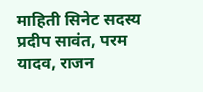माहिती सिनेट सदस्य प्रदीप सावंत, परम यादव, राजन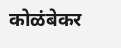कोळंबेकर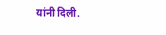यांनी दिली.